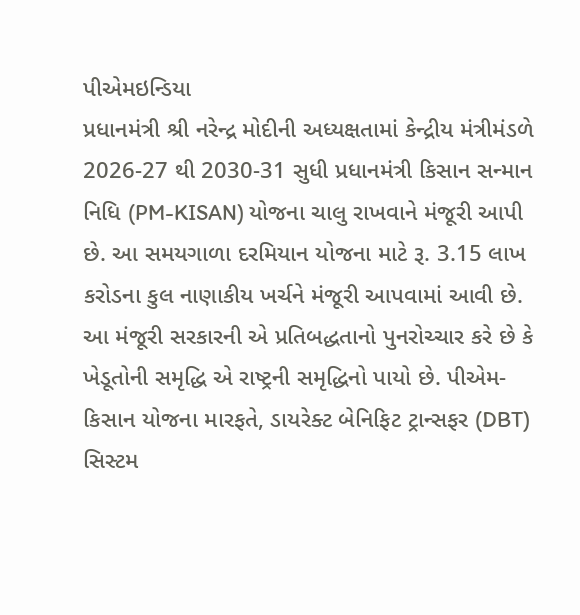પીએમઇન્ડિયા
પ્રધાનમંત્રી શ્રી નરેન્દ્ર મોદીની અધ્યક્ષતામાં કેન્દ્રીય મંત્રીમંડળે 2026-27 થી 2030-31 સુધી પ્રધાનમંત્રી કિસાન સન્માન નિધિ (PM-KISAN) યોજના ચાલુ રાખવાને મંજૂરી આપી છે. આ સમયગાળા દરમિયાન યોજના માટે રૂ. 3.15 લાખ કરોડના કુલ નાણાકીય ખર્ચને મંજૂરી આપવામાં આવી છે.
આ મંજૂરી સરકારની એ પ્રતિબદ્ધતાનો પુનરોચ્ચાર કરે છે કે ખેડૂતોની સમૃદ્ધિ એ રાષ્ટ્રની સમૃદ્ધિનો પાયો છે. પીએમ-કિસાન યોજના મારફતે, ડાયરેક્ટ બેનિફિટ ટ્રાન્સફર (DBT) સિસ્ટમ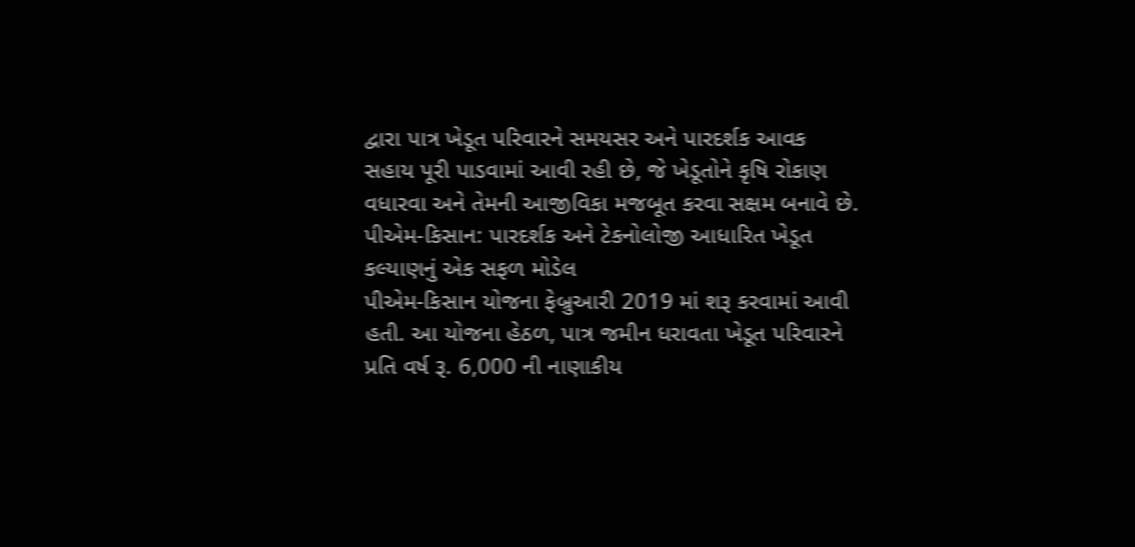દ્વારા પાત્ર ખેડૂત પરિવારને સમયસર અને પારદર્શક આવક સહાય પૂરી પાડવામાં આવી રહી છે, જે ખેડૂતોને કૃષિ રોકાણ વધારવા અને તેમની આજીવિકા મજબૂત કરવા સક્ષમ બનાવે છે.
પીએમ-કિસાન: પારદર્શક અને ટેકનોલોજી આધારિત ખેડૂત કલ્યાણનું એક સફળ મોડેલ
પીએમ-કિસાન યોજના ફેબ્રુઆરી 2019 માં શરૂ કરવામાં આવી હતી. આ યોજના હેઠળ, પાત્ર જમીન ધરાવતા ખેડૂત પરિવારને પ્રતિ વર્ષ રૂ. 6,000 ની નાણાકીય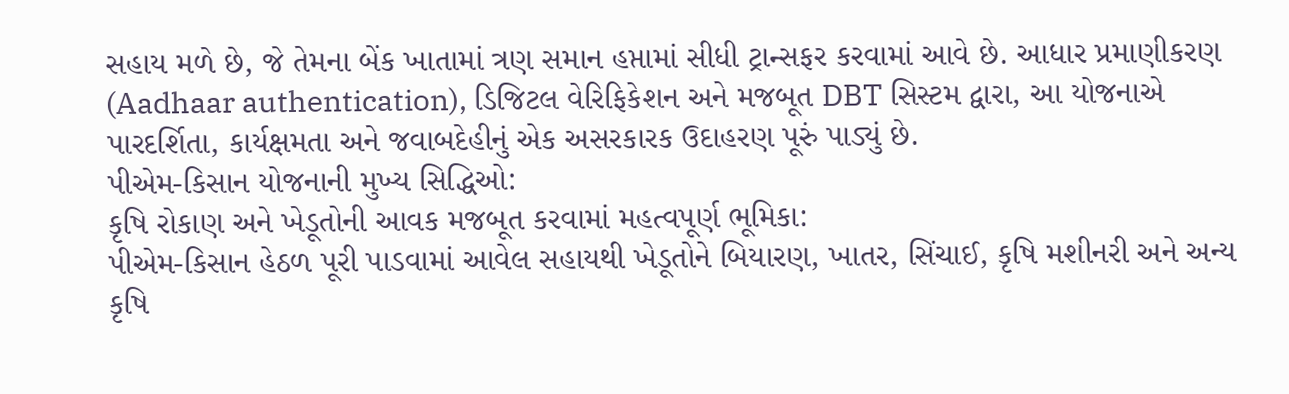સહાય મળે છે, જે તેમના બેંક ખાતામાં ત્રણ સમાન હપ્તામાં સીધી ટ્રાન્સફર કરવામાં આવે છે. આધાર પ્રમાણીકરણ (Aadhaar authentication), ડિજિટલ વેરિફિકેશન અને મજબૂત DBT સિસ્ટમ દ્વારા, આ યોજનાએ પારદર્શિતા, કાર્યક્ષમતા અને જવાબદેહીનું એક અસરકારક ઉદાહરણ પૂરું પાડ્યું છે.
પીએમ-કિસાન યોજનાની મુખ્ય સિદ્ધિઓ:
કૃષિ રોકાણ અને ખેડૂતોની આવક મજબૂત કરવામાં મહત્વપૂર્ણ ભૂમિકા:
પીએમ-કિસાન હેઠળ પૂરી પાડવામાં આવેલ સહાયથી ખેડૂતોને બિયારણ, ખાતર, સિંચાઈ, કૃષિ મશીનરી અને અન્ય કૃષિ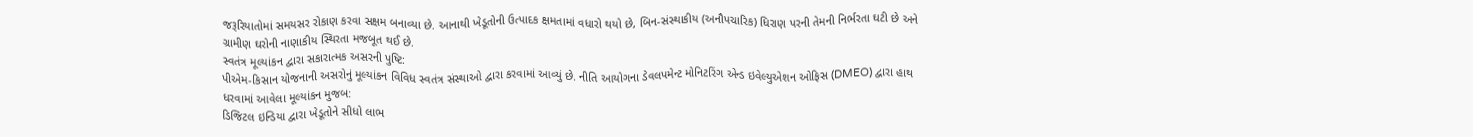જરૂરિયાતોમાં સમયસર રોકાણ કરવા સક્ષમ બનાવ્યા છે. આનાથી ખેડૂતોની ઉત્પાદક ક્ષમતામાં વધારો થયો છે, બિન-સંસ્થાકીય (અનૌપચારિક) ધિરાણ પરની તેમની નિર્ભરતા ઘટી છે અને ગ્રામીણ ઘરોની નાણાકીય સ્થિરતા મજબૂત થઈ છે.
સ્વતંત્ર મૂલ્યાંકન દ્વારા સકારાત્મક અસરની પુષ્ટિ:
પીએમ-કિસાન યોજનાની અસરોનું મૂલ્યાંકન વિવિધ સ્વતંત્ર સંસ્થાઓ દ્વારા કરવામાં આવ્યું છે. નીતિ આયોગના ડેવલપમેન્ટ મોનિટરિંગ એન્ડ ઇવેલ્યુએશન ઓફિસ (DMEO) દ્વારા હાથ ધરવામાં આવેલા મૂલ્યાંકન મુજબ:
ડિજિટલ ઇન્ડિયા દ્વારા ખેડૂતોને સીધો લાભ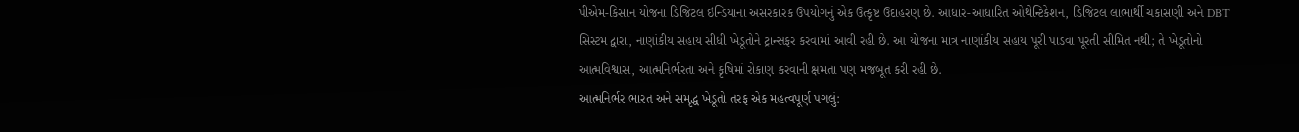પીએમ-કિસાન યોજના ડિજિટલ ઇન્ડિયાના અસરકારક ઉપયોગનું એક ઉત્કૃષ્ટ ઉદાહરણ છે. આધાર-આધારિત ઓથેન્ટિકેશન, ડિજિટલ લાભાર્થી ચકાસણી અને DBT સિસ્ટમ દ્વારા, નાણાંકીય સહાય સીધી ખેડૂતોને ટ્રાન્સફર કરવામાં આવી રહી છે. આ યોજના માત્ર નાણાંકીય સહાય પૂરી પાડવા પૂરતી સીમિત નથી; તે ખેડૂતોનો આત્મવિશ્વાસ, આત્મનિર્ભરતા અને કૃષિમાં રોકાણ કરવાની ક્ષમતા પણ મજબૂત કરી રહી છે.
આત્મનિર્ભર ભારત અને સમૃદ્ધ ખેડૂતો તરફ એક મહત્વપૂર્ણ પગલું: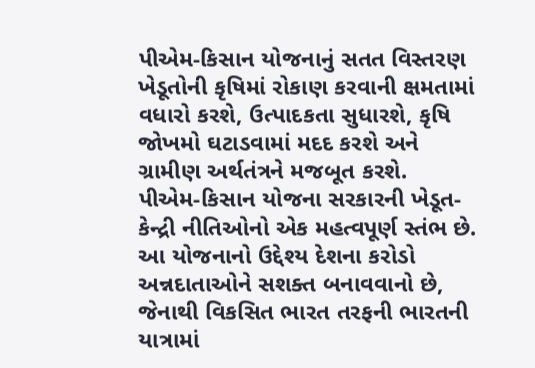પીએમ-કિસાન યોજનાનું સતત વિસ્તરણ ખેડૂતોની કૃષિમાં રોકાણ કરવાની ક્ષમતામાં વધારો કરશે, ઉત્પાદકતા સુધારશે, કૃષિ જોખમો ઘટાડવામાં મદદ કરશે અને ગ્રામીણ અર્થતંત્રને મજબૂત કરશે.
પીએમ-કિસાન યોજના સરકારની ખેડૂત-કેન્દ્રી નીતિઓનો એક મહત્વપૂર્ણ સ્તંભ છે. આ યોજનાનો ઉદ્દેશ્ય દેશના કરોડો અન્નદાતાઓને સશક્ત બનાવવાનો છે, જેનાથી વિકસિત ભારત તરફની ભારતની યાત્રામાં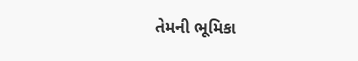તેમની ભૂમિકા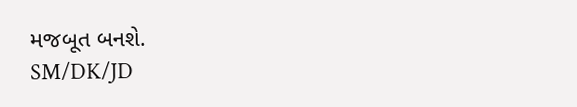મજબૂત બનશે.
SM/DK/JD